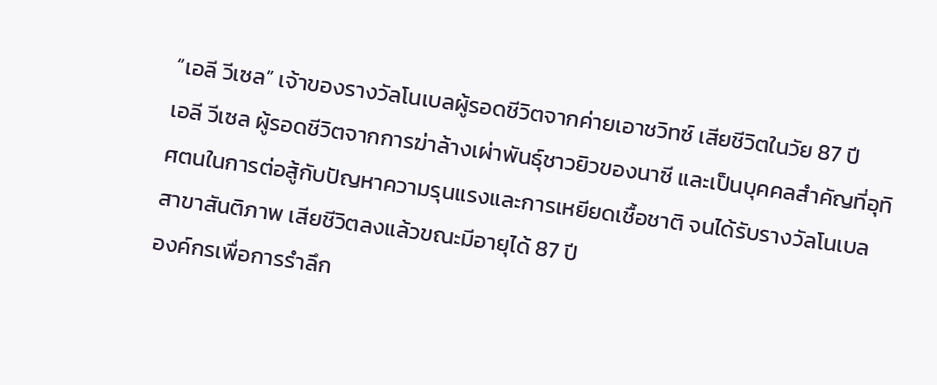“เอลี วีเซล” เจ้าของรางวัลโนเบลผู้รอดชีวิตจากค่ายเอาชวิทซ์ เสียชีวิตในวัย 87 ปี
เอลี วีเซล ผู้รอดชีวิตจากการฆ่าล้างเผ่าพันธุ์ชาวยิวของนาซี และเป็นบุคคลสำคัญที่อุทิศตนในการต่อสู้กับปัญหาความรุนแรงและการเหยียดเชื้อชาติ จนได้รับรางวัลโนเบลสาขาสันติภาพ เสียชีวิตลงแล้วขณะมีอายุได้ 87 ปี
องค์กรเพื่อการรำลึก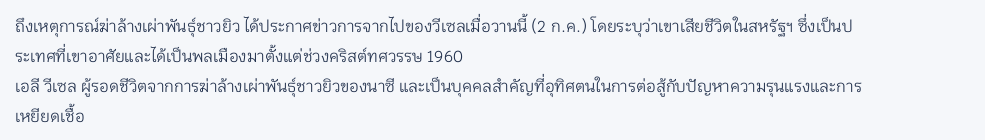ถึงเหตุการณ์ฆ่าล้างเผ่าพันธุ์ชาวยิว ได้ประกาศข่าวการจากไปของวีเซลเมื่อวานนี้ (2 ก.ค.) โดยระบุว่าเขาเสียชีวิตในสหรัฐฯ ซึ่งเป็นประเทศที่เขาอาศัยและได้เป็นพลเมืองมาตั้งแต่ช่วงคริสต์ทศวรรษ 1960
เอลี วีเซล ผู้รอดชีวิตจากการฆ่าล้างเผ่าพันธุ์ชาวยิวของนาซี และเป็นบุคคลสำคัญที่อุทิศตนในการต่อสู้กับปัญหาความรุนแรงและการเหยียดเชื้อ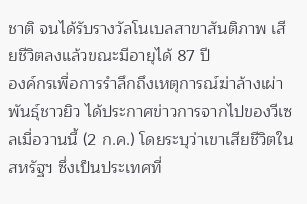ชาติ จนได้รับรางวัลโนเบลสาขาสันติภาพ เสียชีวิตลงแล้วขณะมีอายุได้ 87 ปี
องค์กรเพื่อการรำลึกถึงเหตุการณ์ฆ่าล้างเผ่าพันธุ์ชาวยิว ได้ประกาศข่าวการจากไปของวีเซลเมื่อวานนี้ (2 ก.ค.) โดยระบุว่าเขาเสียชีวิตในสหรัฐฯ ซึ่งเป็นประเทศที่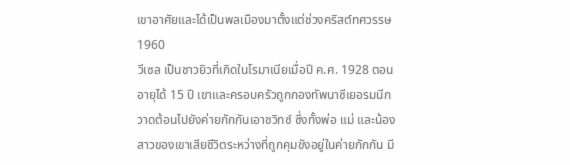เขาอาศัยและได้เป็นพลเมืองมาตั้งแต่ช่วงคริสต์ทศวรรษ 1960
วีเซล เป็นชาวยิวที่เกิดในโรมาเนียเมื่อปี ค.ศ. 1928 ตอนอายุได้ 15 ปี เขาและครอบครัวถูกกองทัพนาซีเยอรมนีกวาดต้อนไปยังค่ายกักกันเอาชวิทซ์ ซึ่งทั้งพ่อ แม่ และน้องสาวของเขาเสียชีวิตระหว่างที่ถูกคุมขังอยู่ในค่ายกักกัน มี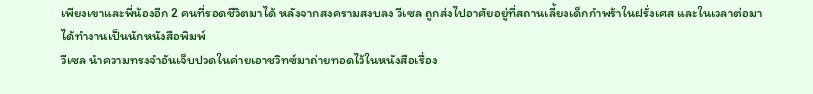เพียงเขาและพี่น้องอีก 2 คนที่รอดชีวิตมาได้ หลังจากสงครามสงบลง วีเซล ถูกส่งไปอาศัยอยู่ที่สถานเลี้ยงเด็กกำพร้าในฝรั่งเศส และในเวลาต่อมาได้ทำงานเป็นนักหนังสือพิมพ์
วีเซล นำความทรงจำอันเจ็บปวดในค่ายเอาชวิทซ์มาถ่ายทอดไว้ในหนังสือเรื่อง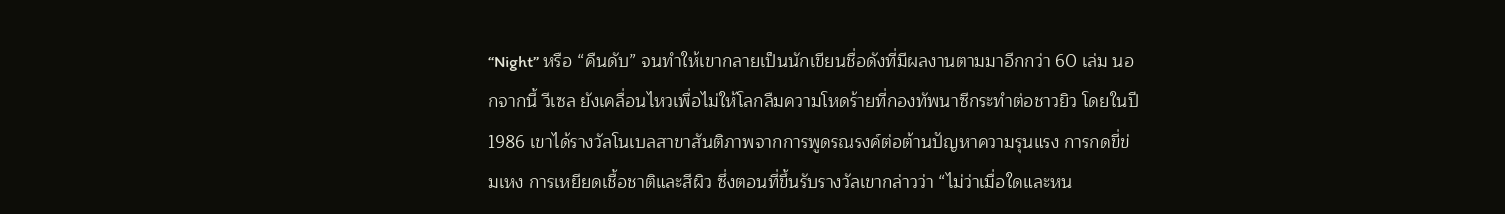“Night” หรือ “คืนดับ” จนทำให้เขากลายเป็นนักเขียนชื่อดังที่มีผลงานตามมาอีกกว่า 60 เล่ม นอกจากนี้ วีเซล ยังเคลื่อนไหวเพื่อไม่ให้โลกลืมความโหดร้ายที่กองทัพนาซีกระทำต่อชาวยิว โดยในปี 1986 เขาได้รางวัลโนเบลสาขาสันติภาพจากการพูดรณรงค์ต่อต้านปัญหาความรุนแรง การกดขี่ข่มเหง การเหยียดเชื้อชาติและสีผิว ซึ่งตอนที่ขึ้นรับรางวัลเขากล่าวว่า “ไม่ว่าเมื่อใดและหน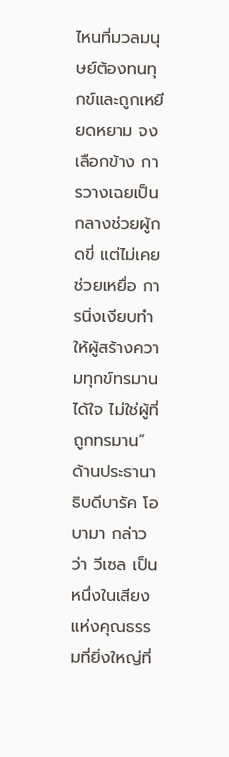ไหนที่มวลมนุษย์ต้องทนทุกข์และถูกเหยียดหยาม จงเลือกข้าง การวางเฉยเป็นกลางช่วยผู้กดขี่ แต่ไม่เคยช่วยเหยื่อ การนิ่งเงียบทำให้ผู้สร้างความทุกข์ทรมานได้ใจ ไม่ใช่ผู้ที่ถูกทรมาน”
ด้านประธานาธิบดีบารัค โอบามา กล่าวว่า วีเซล เป็นหนึ่งในเสียงแห่งคุณธรรมที่ยิ่งใหญ่ที่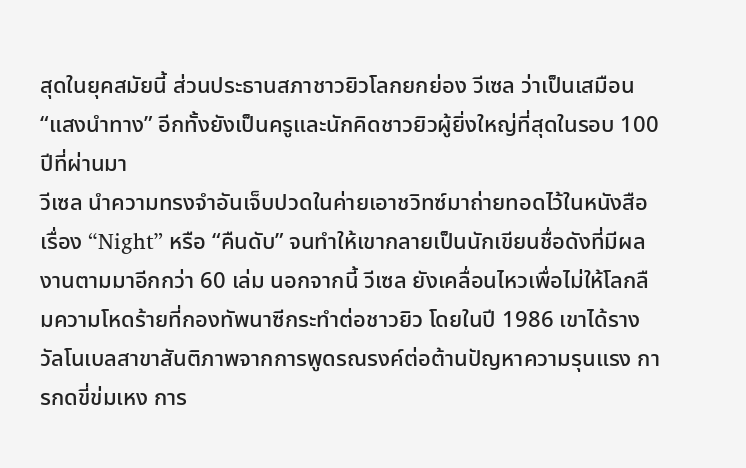สุดในยุคสมัยนี้ ส่วนประธานสภาชาวยิวโลกยกย่อง วีเซล ว่าเป็นเสมือน “แสงนำทาง” อีกทั้งยังเป็นครูและนักคิดชาวยิวผู้ยิ่งใหญ่ที่สุดในรอบ 100 ปีที่ผ่านมา
วีเซล นำความทรงจำอันเจ็บปวดในค่ายเอาชวิทซ์มาถ่ายทอดไว้ในหนังสือเรื่อง “Night” หรือ “คืนดับ” จนทำให้เขากลายเป็นนักเขียนชื่อดังที่มีผลงานตามมาอีกกว่า 60 เล่ม นอกจากนี้ วีเซล ยังเคลื่อนไหวเพื่อไม่ให้โลกลืมความโหดร้ายที่กองทัพนาซีกระทำต่อชาวยิว โดยในปี 1986 เขาได้รางวัลโนเบลสาขาสันติภาพจากการพูดรณรงค์ต่อต้านปัญหาความรุนแรง การกดขี่ข่มเหง การ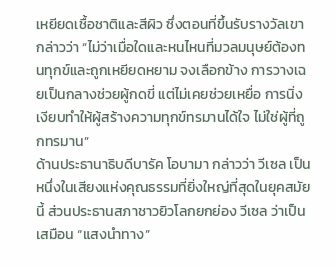เหยียดเชื้อชาติและสีผิว ซึ่งตอนที่ขึ้นรับรางวัลเขากล่าวว่า “ไม่ว่าเมื่อใดและหนไหนที่มวลมนุษย์ต้องทนทุกข์และถูกเหยียดหยาม จงเลือกข้าง การวางเฉยเป็นกลางช่วยผู้กดขี่ แต่ไม่เคยช่วยเหยื่อ การนิ่งเงียบทำให้ผู้สร้างความทุกข์ทรมานได้ใจ ไม่ใช่ผู้ที่ถูกทรมาน”
ด้านประธานาธิบดีบารัค โอบามา กล่าวว่า วีเซล เป็นหนึ่งในเสียงแห่งคุณธรรมที่ยิ่งใหญ่ที่สุดในยุคสมัยนี้ ส่วนประธานสภาชาวยิวโลกยกย่อง วีเซล ว่าเป็นเสมือน “แสงนำทาง”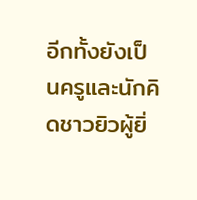อีกทั้งยังเป็นครูและนักคิดชาวยิวผู้ยิ่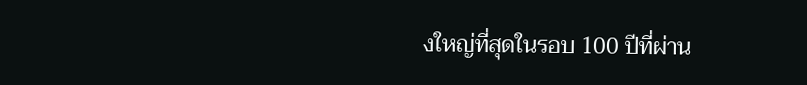งใหญ่ที่สุดในรอบ 100 ปีที่ผ่าน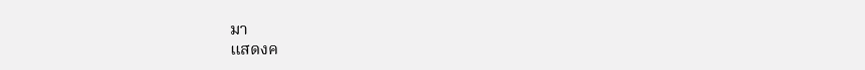มา
แสดงค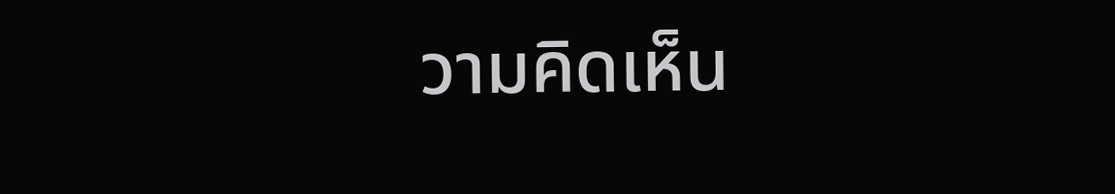วามคิดเห็น